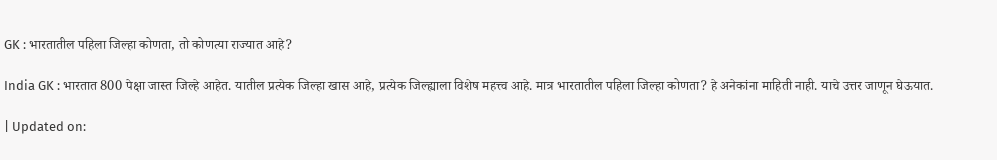GK : भारतातील पहिला जिल्हा कोणता, तो कोणत्या राज्यात आहे?

India GK : भारतात 800 पेक्षा जास्त जिल्हे आहेत. यातील प्रत्येक जिल्हा खास आहे, प्रत्येक जिल्ह्याला विशेष महत्त्व आहे. मात्र भारतातील पहिला जिल्हा कोणता? हे अनेकांना माहिती नाही. याचे उत्तर जाणून घेऊयात.

| Updated on: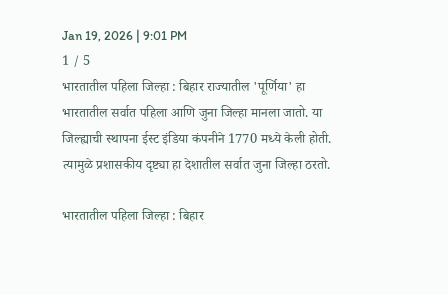Jan 19, 2026 | 9:01 PM
1 / 5
भारतातील पहिला जिल्हा : बिहार राज्यातील 'पूर्णिया' हा भारतातील सर्वात पहिला आणि जुना जिल्हा मानला जातो. या जिल्ह्याची स्थापना ईस्ट इंडिया कंपनीने 1770 मध्ये केली होती. त्यामुळे प्रशासकीय दृष्ट्या हा देशातील सर्वात जुना जिल्हा ठरतो.

भारतातील पहिला जिल्हा : बिहार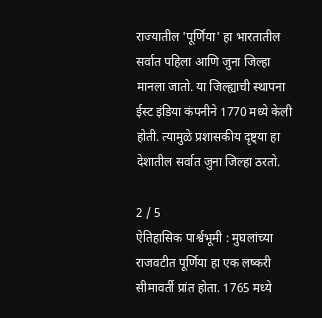राज्यातील 'पूर्णिया' हा भारतातील सर्वात पहिला आणि जुना जिल्हा मानला जातो. या जिल्ह्याची स्थापना ईस्ट इंडिया कंपनीने 1770 मध्ये केली होती. त्यामुळे प्रशासकीय दृष्ट्या हा देशातील सर्वात जुना जिल्हा ठरतो.

2 / 5
ऐतिहासिक पार्श्वभूमी : मुघलांच्या राजवटीत पूर्णिया हा एक लष्करी सीमावर्ती प्रांत होता. 1765 मध्ये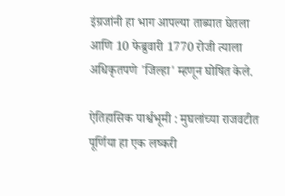इंग्रजांनी हा भाग आपल्या ताब्यात घेतला आणि 10 फेब्रुवारी 1770 रोजी त्याला अधिकृतपणे 'जिल्हा' म्हणून घोषित केले.

ऐतिहासिक पार्श्वभूमी : मुघलांच्या राजवटीत पूर्णिया हा एक लष्करी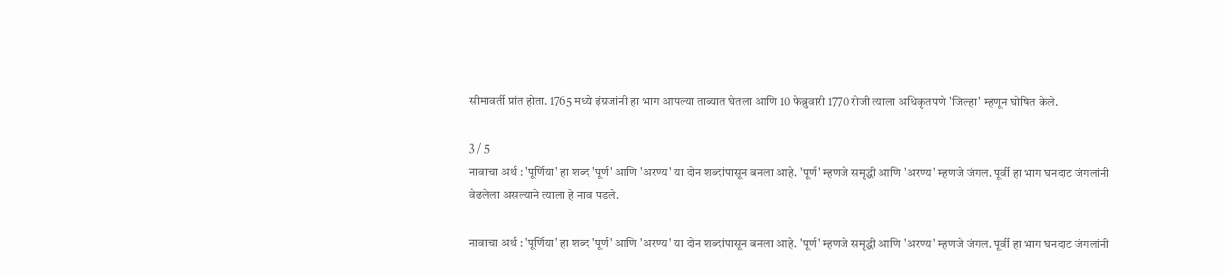सीमावर्ती प्रांत होता. 1765 मध्ये इंग्रजांनी हा भाग आपल्या ताब्यात घेतला आणि 10 फेब्रुवारी 1770 रोजी त्याला अधिकृतपणे 'जिल्हा' म्हणून घोषित केले.

3 / 5
नावाचा अर्थ : 'पूर्णिया' हा शब्द 'पूर्ण' आणि 'अरण्य' या दोन शब्दांपासून बनला आहे. 'पूर्ण' म्हणजे समृद्धी आणि 'अरण्य' म्हणजे जंगल. पूर्वी हा भाग घनदाट जंगलांनी वेढलेला असल्याने त्याला हे नाव पडले.

नावाचा अर्थ : 'पूर्णिया' हा शब्द 'पूर्ण' आणि 'अरण्य' या दोन शब्दांपासून बनला आहे. 'पूर्ण' म्हणजे समृद्धी आणि 'अरण्य' म्हणजे जंगल. पूर्वी हा भाग घनदाट जंगलांनी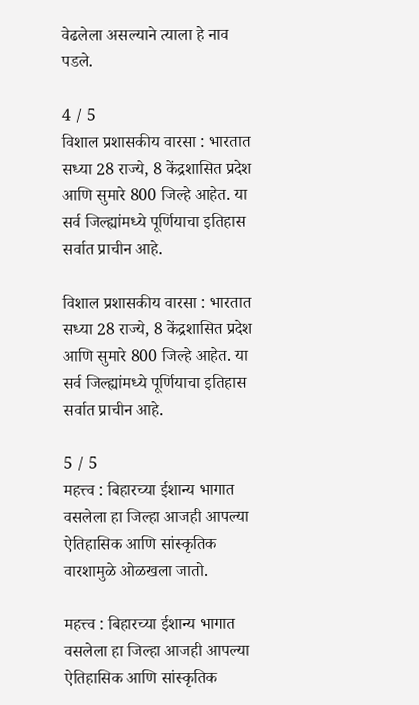वेढलेला असल्याने त्याला हे नाव पडले.

4 / 5
विशाल प्रशासकीय वारसा : भारतात सध्या 28 राज्ये, 8 केंद्रशासित प्रदेश आणि सुमारे 800 जिल्हे आहेत. या सर्व जिल्ह्यांमध्ये पूर्णियाचा इतिहास सर्वात प्राचीन आहे.

विशाल प्रशासकीय वारसा : भारतात सध्या 28 राज्ये, 8 केंद्रशासित प्रदेश आणि सुमारे 800 जिल्हे आहेत. या सर्व जिल्ह्यांमध्ये पूर्णियाचा इतिहास सर्वात प्राचीन आहे.

5 / 5
महत्त्व : बिहारच्या ईशान्य भागात वसलेला हा जिल्हा आजही आपल्या ऐतिहासिक आणि सांस्कृतिक वारशामुळे ओळखला जातो.

महत्त्व : बिहारच्या ईशान्य भागात वसलेला हा जिल्हा आजही आपल्या ऐतिहासिक आणि सांस्कृतिक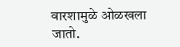वारशामुळे ओळखला जातो.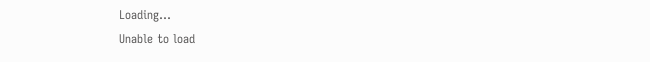Loading...
Unable to load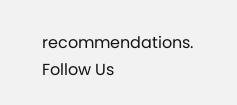recommendations.
Follow Us